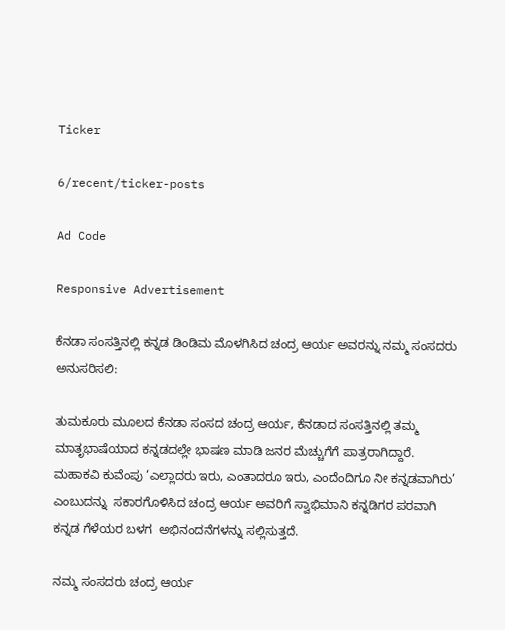Ticker

6/recent/ticker-posts

Ad Code

Responsive Advertisement

ಕೆನಡಾ ಸಂಸತ್ತಿನಲ್ಲಿ ಕನ್ನಡ ಡಿಂಡಿಮ ಮೊಳಗಿಸಿದ ಚಂದ್ರ ಆರ್ಯ ಅವರನ್ನು ನಮ್ಮ ಸಂಸದರು ಅನುಸರಿಸಲಿ:

ತುಮಕೂರು ಮೂಲದ ಕೆನಡಾ ಸಂಸದ ಚಂದ್ರ ಆರ್ಯ, ಕೆನಡಾದ ಸಂಸತ್ತಿನಲ್ಲಿ ತಮ್ಮ ಮಾತೃಭಾಷೆಯಾದ ಕನ್ನಡದಲ್ಲೇ ಭಾಷಣ ಮಾಡಿ ಜನರ ಮೆಚ್ಚುಗೆಗೆ ಪಾತ್ರರಾಗಿದ್ದಾರೆ. ಮಹಾಕವಿ ಕುವೆಂಪು ‘ಎಲ್ಲಾದರು ಇರು, ಎಂತಾದರೂ ಇರು, ಎಂದೆಂದಿಗೂ ನೀ ಕನ್ನಡವಾಗಿರು’ ಎಂಬುದನ್ನು  ಸಕಾರಗೊಳಿಸಿದ ಚಂದ್ರ ಆರ್ಯ ಅವರಿಗೆ ಸ್ವಾಭಿಮಾನಿ ಕನ್ನಡಿಗರ ಪರವಾಗಿ  ಕನ್ನಡ ಗೆಳೆಯರ ಬಳಗ  ಅಭಿನಂದನೆಗಳನ್ನು ಸಲ್ಲಿಸುತ್ತದೆ.

ನಮ್ಮ ಸಂಸದರು ಚಂದ್ರ ಆರ್ಯ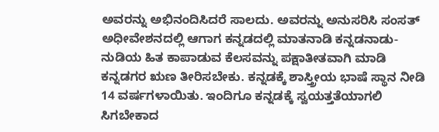ಅವರನ್ನು ಅಭಿನಂದಿಸಿದರೆ ಸಾಲದು. ಅವರನ್ನು ಅನುಸರಿಸಿ ಸಂಸತ್ ಅಧೀವೇಶನದಲ್ಲಿ ಆಗಾಗ ಕನ್ನಡದಲ್ಲಿ ಮಾತನಾಡಿ ಕನ್ನಡನಾಡು-ನುಡಿಯ ಹಿತ ಕಾಪಾಡುವ ಕೆಲಸವನ್ನು ಪಕ್ಷಾತೀತವಾಗಿ ಮಾಡಿ ಕನ್ನಡಗರ ಋಣ ತೀರಿಸಬೇಕು. ಕನ್ನಡಕ್ಕೆ ಶಾಸ್ತ್ರೀಯ ಭಾಷೆ ಸ್ಥಾನ ನೀಡಿ 14 ವರ್ಷಗಳಾಯಿತು. ಇಂದಿಗೂ ಕನ್ನಡಕ್ಕೆ ಸ್ವಯತ್ತತೆಯಾಗಲಿ ಸಿಗಬೇಕಾದ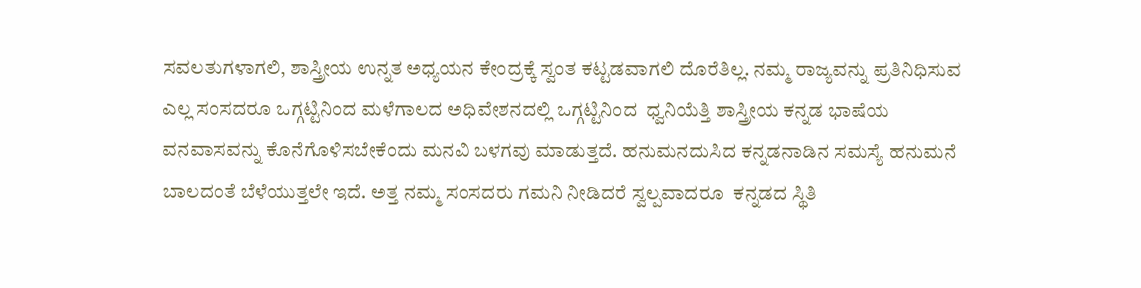ಸವಲತುಗಳಾಗಲಿ, ಶಾಸ್ತ್ರೀಯ ಉನ್ನತ ಅಧ್ಯಯನ ಕೇಂದ್ರಕ್ಕೆ ಸ್ವಂತ ಕಟ್ಟಡವಾಗಲಿ ದೊರೆತಿಲ್ಲ. ನಮ್ಮ ರಾಜ್ಯವನ್ನು ಪ್ರತಿನಿಧಿಸುವ ಎಲ್ಲ ಸಂಸದರೂ ಒಗ್ಗಟ್ಟಿನಿಂದ ಮಳೆಗಾಲದ ಅಧಿವೇಶನದಲ್ಲಿ ಒಗ್ಗಟ್ಟಿನಿಂದ  ಧ್ವನಿಯೆತ್ತಿ ಶಾಸ್ತ್ರೀಯ ಕನ್ನಡ ಭಾಷೆಯ ವನವಾಸವನ್ನು ಕೊನೆಗೊಳಿಸಬೇಕೆಂದು ಮನವಿ ಬಳಗವು ಮಾಡುತ್ತದೆ. ಹನುಮನದುಸಿದ ಕನ್ನಡನಾಡಿನ ಸಮಸ್ಯೆ ಹನುಮನೆ ಬಾಲದಂತೆ ಬೆಳೆಯುತ್ತಲೇ ಇದೆ. ಅತ್ತ ನಮ್ಮ ಸಂಸದರು ಗಮನಿ ನೀಡಿದರೆ ಸ್ವಲ್ಪವಾದರೂ  ಕನ್ನಡದ ಸ್ಥಿತಿ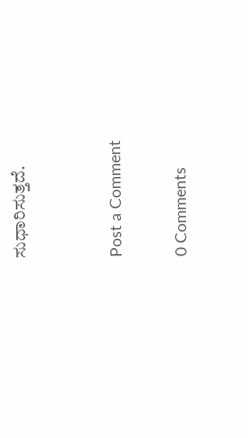ಸುಧಾರಿಸುತ್ತದೆ.


Post a Comment

0 Comments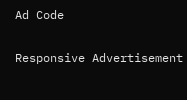Ad Code

Responsive Advertisement